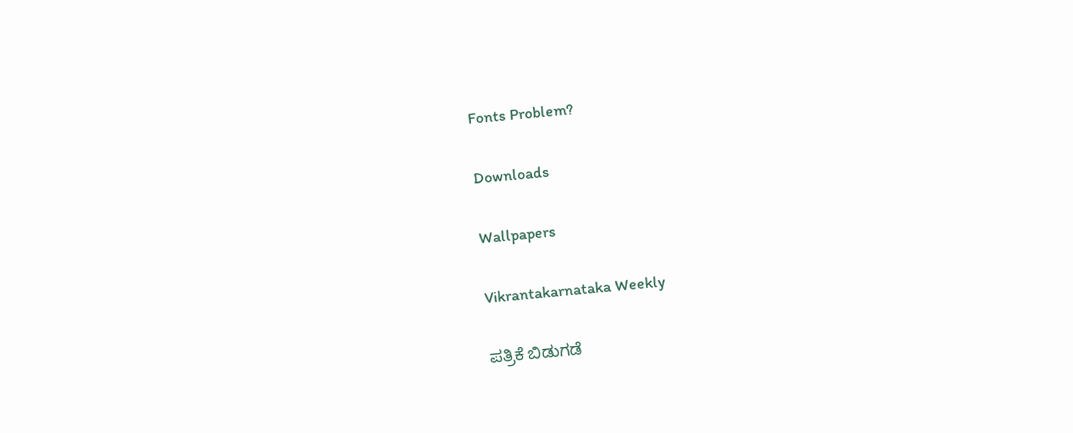Fonts Problem?

Downloads

Wallpapers

Vikrantakarnataka Weekly

ಪತ್ರಿಕೆ ಬಿಡುಗಡೆ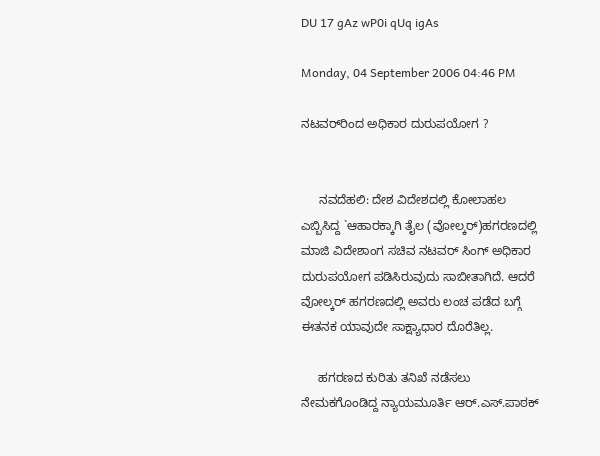DU 17 gAz wP0i qUq igAs

Monday, 04 September 2006 04:46 PM

ನಟವರ್‌ರಿಂದ ಅಧಿಕಾರ ದುರುಪಯೋಗ ?


     ನವದೆಹಲಿ: ದೇಶ ವಿದೇಶದಲ್ಲಿ ಕೋಲಾಹಲ ಎಬ್ಬಿಸಿದ್ದ `ಆಹಾರಕ್ಕಾಗಿ ತೈಲ (ವೋಲ್ಕರ್)ಹಗರಣದಲ್ಲಿ ಮಾಜಿ ವಿದೇಶಾಂಗ ಸಚಿವ ನಟವರ್ ಸಿಂಗ್ ಅಧಿಕಾರ ದುರುಪಯೋಗ ಪಡಿಸಿರುವುದು ಸಾಬೀತಾಗಿದೆ. ಆದರೆ ವೋಲ್ಕರ್ ಹಗರಣದಲ್ಲಿ ಅವರು ಲಂಚ ಪಡೆದ ಬಗ್ಗೆ ಈತನಕ ಯಾವುದೇ ಸಾಕ್ಷ್ಯಾಧಾರ ದೊರೆತಿಲ್ಲ.

     ಹಗರಣದ ಕುರಿತು ತನಿಖೆ ನಡೆಸಲು ನೇಮಕಗೊಂಡಿದ್ದ ನ್ಯಾಯಮೂರ್ತಿ ಆರ್.ಎಸ್.ಪಾಠಕ್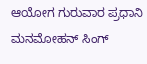ಆಯೋಗ ಗುರುವಾರ ಪ್ರಧಾನಿ ಮನಮೋಹನ್ ಸಿಂಗ್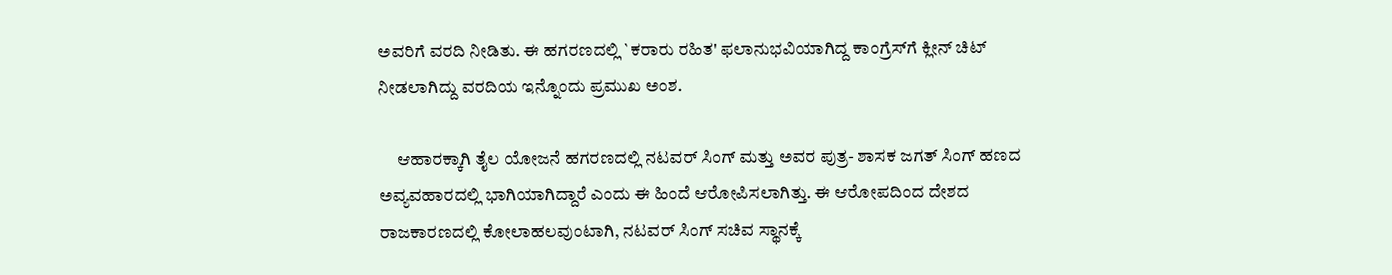ಅವರಿಗೆ ವರದಿ ನೀಡಿತು. ಈ ಹಗರಣದಲ್ಲಿ `ಕರಾರು ರಹಿತ' ಫಲಾನುಭವಿಯಾಗಿದ್ದ ಕಾಂಗ್ರೆಸ್‌ಗೆ ಕ್ಲೀನ್ ಚಿಟ್ ನೀಡಲಾಗಿದ್ದು ವರದಿಯ ಇನ್ನೊಂದು ಪ್ರಮುಖ ಅಂಶ.

     ಆಹಾರಕ್ಕಾಗಿ ತೈಲ ಯೋಜನೆ ಹಗರಣದಲ್ಲಿ ನಟವರ್ ಸಿಂಗ್ ಮತ್ತು ಅವರ ಪುತ್ರ- ಶಾಸಕ ಜಗತ್ ಸಿಂಗ್ ಹಣದ ಅವ್ಯವಹಾರದಲ್ಲಿ ಭಾಗಿಯಾಗಿದ್ದಾರೆ ಎಂದು ಈ ಹಿಂದೆ ಆರೋಪಿಸಲಾಗಿತ್ತು. ಈ ಆರೋಪದಿಂದ ದೇಶದ ರಾಜಕಾರಣದಲ್ಲಿ ಕೋಲಾಹಲವುಂಟಾಗಿ, ನಟವರ್ ಸಿಂಗ್ ಸಚಿವ ಸ್ಥಾನಕ್ಕೆ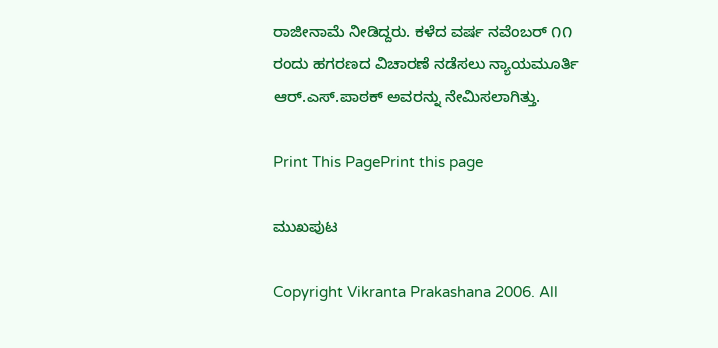ರಾಜೀನಾಮೆ ನೀಡಿದ್ದರು. ಕಳೆದ ವರ್ಷ ನವೆಂಬರ್ ೧೧ ರಂದು ಹಗರಣದ ವಿಚಾರಣೆ ನಡೆಸಲು ನ್ಯಾಯಮೂರ್ತಿ ಆರ್.ಎಸ್.ಪಾಠಕ್ ಅವರನ್ನು ನೇಮಿಸಲಾಗಿತ್ತು.

Print This PagePrint this page

ಮುಖಪುಟ

Copyright Vikranta Prakashana 2006. All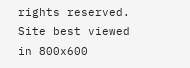rights reserved.
Site best viewed in 800x600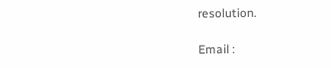resolution.

Email :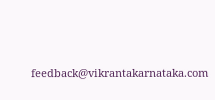feedback@vikrantakarnataka.com